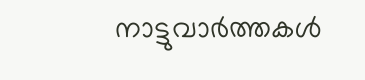നാട്ടുവാര്‍ത്തകള്‍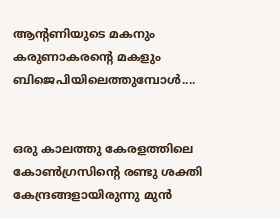ആന്റണിയുടെ മകനും കരുണാകരന്റെ മകളും ബിജെപിയിലെത്തുമ്പോള്‍....


ഒരു കാലത്തു കേരളത്തിലെ കോണ്‍ഗ്രസിന്റെ രണ്ടു ശക്തി കേന്ദ്രങ്ങളായിരുന്നു മുന്‍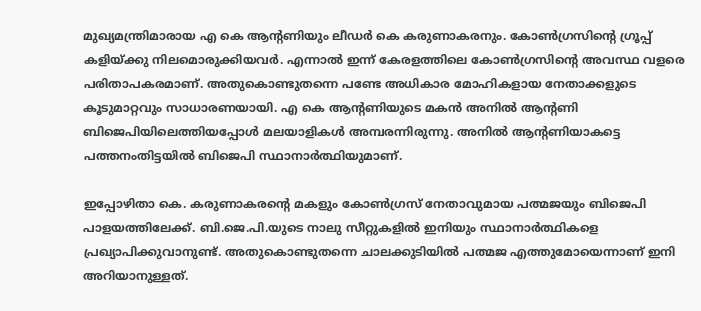മുഖ്യമന്ത്രിമാരായ എ കെ ആന്റണിയും ലീഡര്‍ കെ കരുണാകരനും. കോണ്‍ഗ്രസിന്റെ ഗ്രൂപ്പ് കളിയ്ക്കു നിലമൊരുക്കിയവര്‍. എന്നാല്‍ ഇന്ന് കേരളത്തിലെ കോണ്‍ഗ്രസിന്റെ അവസ്ഥ വളരെ പരിതാപകരമാണ്. അതുകൊണ്ടുതന്നെ പണ്ടേ അധികാര മോഹികളായ നേതാക്കളുടെ കൂടുമാറ്റവും സാധാരണയായി. എ കെ ആന്റണിയുടെ മകന്‍ അനില്‍ ആന്റണി ബിജെപിയിലെത്തിയപ്പോള്‍ മലയാളികള്‍ അമ്പരന്നിരുന്നു. അനില്‍ ആന്റണിയാകട്ടെ പത്തനംതിട്ടയില്‍ ബിജെപി സ്ഥാനാര്‍ത്ഥിയുമാണ്.

ഇപ്പോഴിതാ കെ. കരുണാകരന്റെ മകളും കോണ്‍ഗ്രസ് നേതാവുമായ പത്മജയും ബിജെപി പാളയത്തിലേക്ക്. ബി.ജെ.പി.യുടെ നാലു സീറ്റുകളില്‍ ഇനിയും സ്ഥാനാര്‍ത്ഥികളെ പ്രഖ്യാപിക്കുവാനുണ്ട്. അതുകൊണ്ടുതന്നെ ചാലക്കുടിയില്‍ പത്മജ എത്തുമോയെന്നാണ് ഇനി അറിയാനുള്ളത്.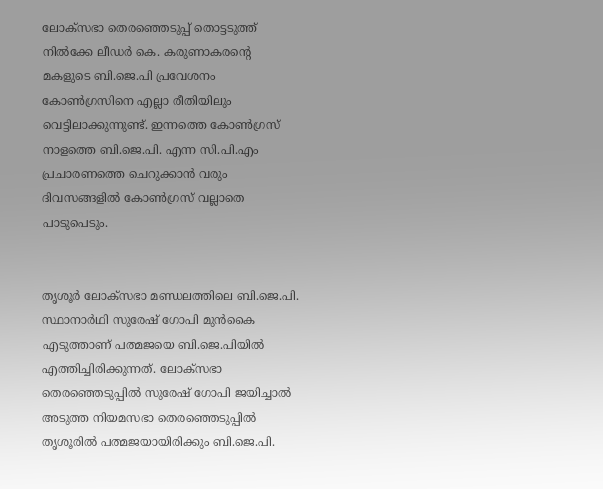ലോക്‌സഭാ തെരഞ്ഞെടുപ്പ് തൊട്ടടുത്ത് നില്‍ക്കേ ലീഡര്‍ കെ. കരുണാകരന്റെ മകളുടെ ബി.ജെ.പി പ്രവേശനം കോണ്‍ഗ്രസിനെ എല്ലാ രീതിയിലും വെട്ടിലാക്കുന്നുണ്ട്. ഇന്നത്തെ കോണ്‍ഗ്രസ് നാളത്തെ ബി.ജെ.പി. എന്ന സി.പി.എം പ്രചാരണത്തെ ചെറുക്കാന്‍ വരും ദിവസങ്ങളില്‍ കോണ്‍ഗ്രസ് വല്ലാതെ പാടുപെടും.


തൃശൂര്‍ ലോക്‌സഭാ മണ്ഡലത്തിലെ ബി.ജെ.പി. സ്ഥാനാര്‍ഥി സുരേഷ് ഗോപി മുന്‍കൈ എടുത്താണ് പത്മജയെ ബി.ജെ.പിയില്‍ എത്തിച്ചിരിക്കുന്നത്. ലോക്‌സഭാ തെരഞ്ഞെടുപ്പില്‍ സുരേഷ് ഗോപി ജയിച്ചാല്‍ അടുത്ത നിയമസഭാ തെരഞ്ഞെടുപ്പില്‍ തൃശൂരില്‍ പത്മജയായിരിക്കും ബി.ജെ.പി.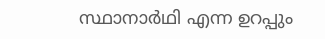സ്ഥാനാര്‍ഥി എന്ന ഉറപ്പും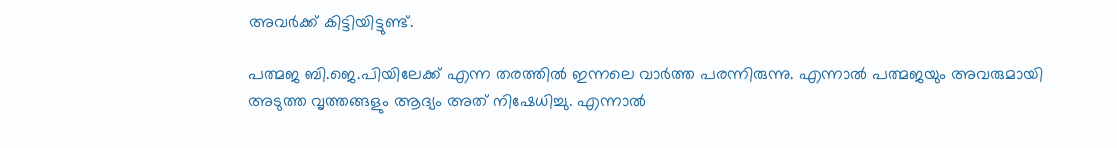അവര്‍ക്ക് കിട്ടിയിട്ടുണ്ട്.

പത്മജ ബി.ജെ.പിയിലേക്ക് എന്ന തരത്തില്‍ ഇന്നലെ വാര്‍ത്ത പരന്നിരുന്നു. എന്നാല്‍ പത്മജയും അവരുമായി അടുത്ത വൃത്തങ്ങളും ആദ്യം അത് നിഷേധിച്ചു. എന്നാല്‍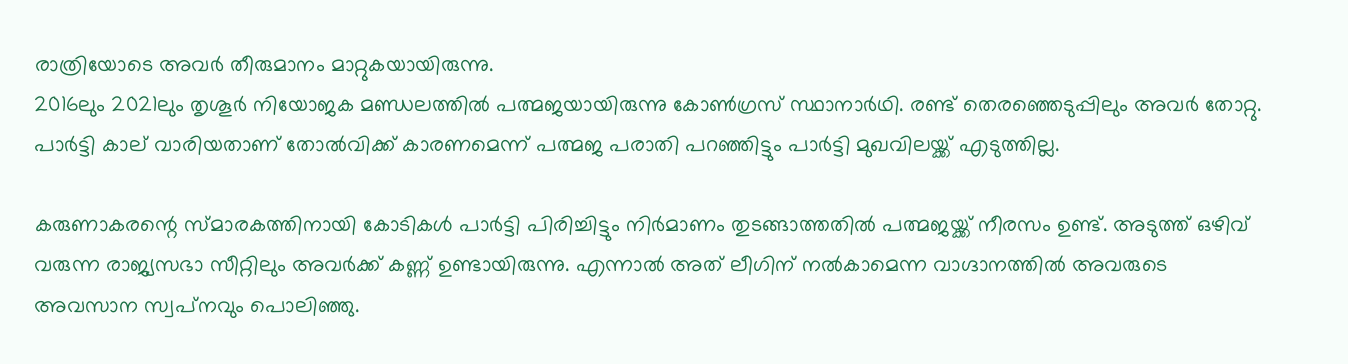രാത്രിയോടെ അവര്‍ തീരുമാനം മാറ്റുകയായിരുന്നു.
2016ലും 2021ലും തൃശൂര്‍ നിയോജക മണ്ഡലത്തില്‍ പത്മജയായിരുന്നു കോണ്‍ഗ്രസ് സ്ഥാനാര്‍ഥി. രണ്ട് തെരഞ്ഞെടുപ്പിലും അവര്‍ തോറ്റു. പാര്‍ട്ടി കാല് വാരിയതാണ് തോല്‍വിക്ക് കാരണമെന്ന് പത്മജ പരാതി പറഞ്ഞിട്ടും പാര്‍ട്ടി മുഖവിലയ്ക്ക് എടുത്തില്ല.

കരുണാകരന്റെ സ്മാരകത്തിനായി കോടികള്‍ പാര്‍ട്ടി പിരിച്ചിട്ടും നിര്‍മാണം തുടങ്ങാത്തതില്‍ പത്മജയ്ക്ക് നീരസം ഉണ്ട്. അടുത്ത് ഒഴിവ് വരുന്ന രാജ്യസഭാ സീറ്റിലും അവര്‍ക്ക് കണ്ണ് ഉണ്ടായിരുന്നു. എന്നാല്‍ അത് ലീഗിന് നല്‍കാമെന്ന വാഗ്ദാനത്തില്‍ അവരുടെ അവസാന സ്വപ്‌നവും പൊലിഞ്ഞു.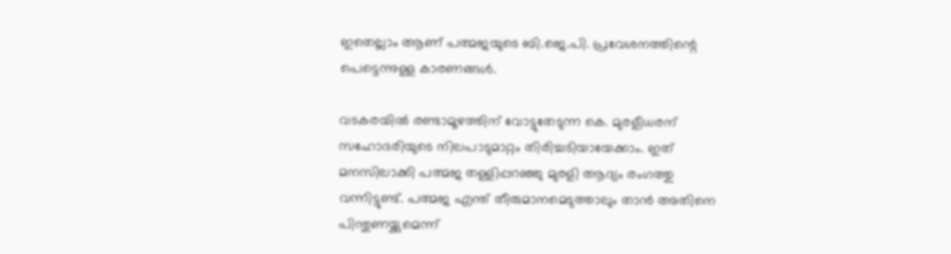ഇതെല്ലാം ആണ് പത്മജയുടെ ബി.ജെ.പി. പ്രവേശനത്തിന്റെ പെട്ടെന്നുള്ള കാരണങ്ങള്‍.

വടകരയില്‍ രണ്ടാമൂഴത്തിന് വോട്ടുതേടുന്ന കെ. മുരളീധരന് സഹോദരിയുടെ നിലപാടുമാറ്റം തിരിച്ചടിയായേക്കാം. ഇത് മനസിലാക്കി പത്മജ തള്ളിപ്പറഞ്ഞു മുരളി ആദ്യം രംഗത്തു വന്നിട്ടുണ്ട്. പത്മജ എന്ത് തീരുമാനമെടുത്താലും താന്‍ അതിനെ പിന്തുണയ്ക്കുമെന്ന്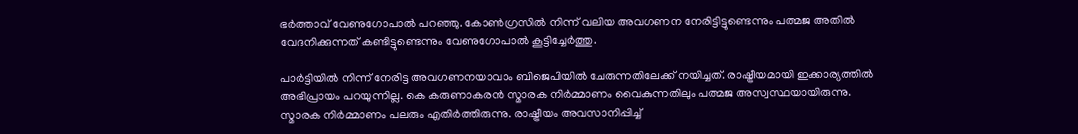ഭര്‍ത്താവ് വേണുഗോപാല്‍ പറഞ്ഞു. കോണ്‍ഗ്രസില്‍ നിന്ന് വലിയ അവഗണന നേരിട്ടിട്ടുണ്ടെന്നും പത്മജ അതില്‍ വേദനിക്കുന്നത് കണ്ടിട്ടുണ്ടെന്നും വേണുഗോപാല്‍ കൂട്ടിച്ചേര്‍ത്തു.

പാര്‍ട്ടിയില്‍ നിന്ന് നേരിട്ട അവഗണനയാവാം ബിജെപിയില്‍ ചേരുന്നതിലേക്ക് നയിച്ചത്. രാഷ്ട്രീയമായി ഇക്കാര്യത്തില്‍ അഭിപ്രായം പറയുന്നില്ല. കെ കരുണാകരന്‍ സ്മാരക നിര്‍മ്മാണം വൈകുന്നതിലും പത്മജ അസ്വസ്ഥയായിരുന്നു. സ്മാരക നിര്‍മ്മാണം പലരും എതിര്‍ത്തിരുന്നു. രാഷ്ട്രീയം അവസാനിപ്പിച്ച്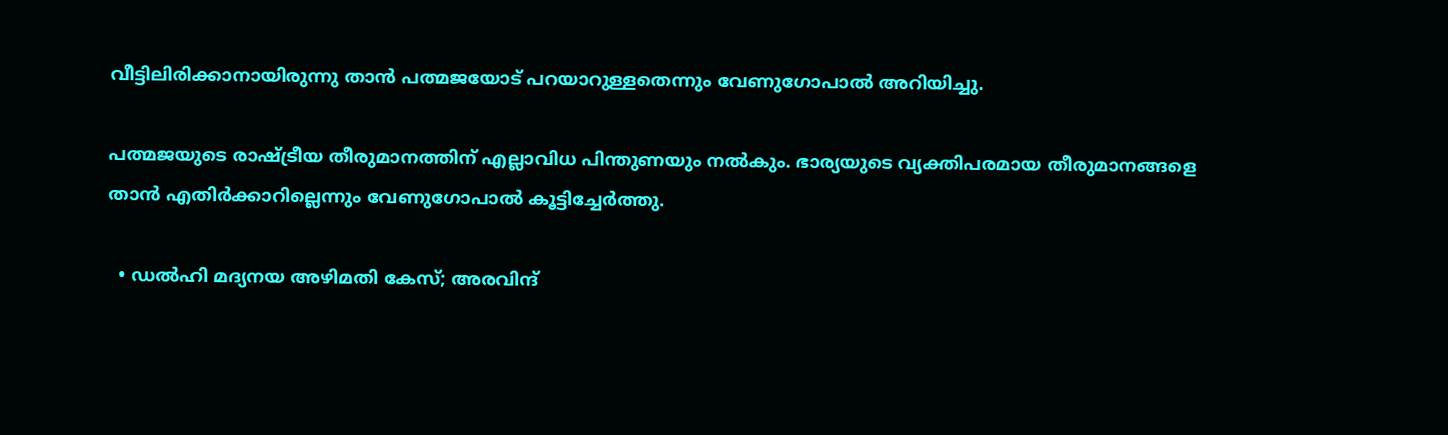വീട്ടിലിരിക്കാനായിരുന്നു താന്‍ പത്മജയോട് പറയാറുള്ളതെന്നും വേണുഗോപാല്‍ അറിയിച്ചു.

പത്മജയുടെ രാഷ്ട്രീയ തീരുമാനത്തിന് എല്ലാവിധ പിന്തുണയും നല്‍കും. ഭാര്യയുടെ വ്യക്തിപരമായ തീരുമാനങ്ങളെ താന്‍ എതിര്‍ക്കാറില്ലെന്നും വേണുഗോപാല്‍ കൂട്ടിച്ചേര്‍ത്തു.

  • ഡല്‍ഹി മദ്യനയ അഴിമതി കേസ്; അരവിന്ദ്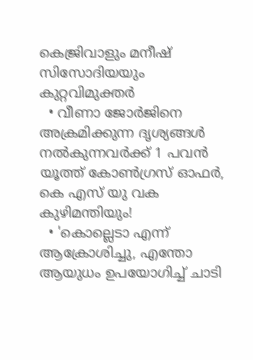കെജ്രിവാളും മനീഷ് സിസോദിയയും കുറ്റവിമുക്തര്‍
  • വീണാ ജോര്‍ജിനെ അക്രമിക്കുന്ന ദൃശ്യങ്ങള്‍ നല്‍കുന്നവര്‍ക്ക് 1 പവന്‍ യൂത്ത് കോണ്‍ഗ്രസ് ഓഫര്‍, കെ എസ് യു വക കുഴിമന്തിയും!
  • 'കൊല്ലെടാ എന്ന് ആക്രോശിച്ചു, എന്തോ ആയുധം ഉപയോഗിച്ച് ചാടി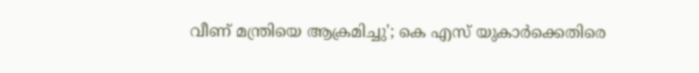വീണ് മന്ത്രിയെ ആക്രമിച്ചു'; കെ എസ് യുകാര്‍ക്കെതിരെ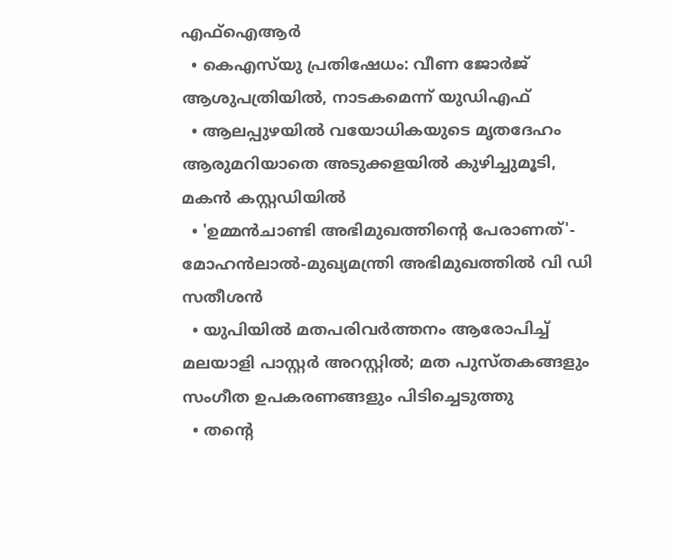എഫ്‌ഐആര്‍
  • കെഎസ്‌യു പ്രതിഷേധം: വീണ ജോര്‍ജ് ആശുപത്രിയില്‍, നാടകമെന്ന് യുഡിഎഫ്
  • ആലപ്പുഴയില്‍ വയോധികയുടെ മൃതദേഹം ആരുമറിയാതെ അടുക്കളയില്‍ കുഴിച്ചുമൂടി, മകന്‍ കസ്റ്റഡിയില്‍
  • 'ഉമ്മന്‍ചാണ്ടി അഭിമുഖത്തിന്റെ പേരാണത്'- മോഹന്‍ലാല്‍-മുഖ്യമന്ത്രി അഭിമുഖത്തില്‍ വി ഡി സതീശന്‍
  • യുപിയില്‍ മതപരിവര്‍ത്തനം ആരോപിച്ച് മലയാളി പാസ്റ്റര്‍ അറസ്റ്റില്‍; മത പുസ്തകങ്ങളും സംഗീത ഉപകരണങ്ങളും പിടിച്ചെടുത്തു
  • തന്റെ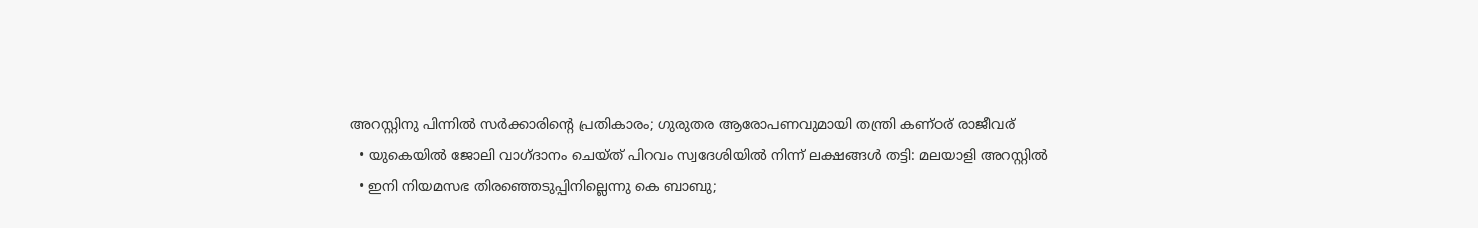അറസ്റ്റിനു പിന്നില്‍ സര്‍ക്കാരിന്റെ പ്രതികാരം; ഗുരുതര ആരോപണവുമായി തന്ത്രി കണ്ഠര് രാജീവര്
  • യുകെയില്‍ ജോലി വാഗ്ദാനം ചെയ്ത് പിറവം സ്വദേശിയില്‍ നിന്ന് ലക്ഷങ്ങള്‍ തട്ടി: മലയാളി അറസ്റ്റില്‍
  • ഇനി നിയമസഭ തിരഞ്ഞെടുപ്പിനില്ലെന്നു കെ ബാബു;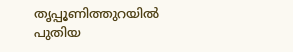തൃപ്പൂണിത്തുറയില്‍ പുതിയ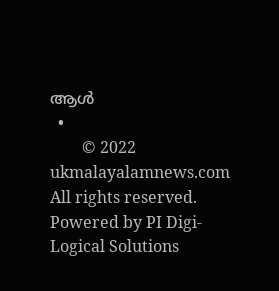ആള്‍
  •
        © 2022 ukmalayalamnews.com All rights reserved. Powered by PI Digi-Logical Solutions